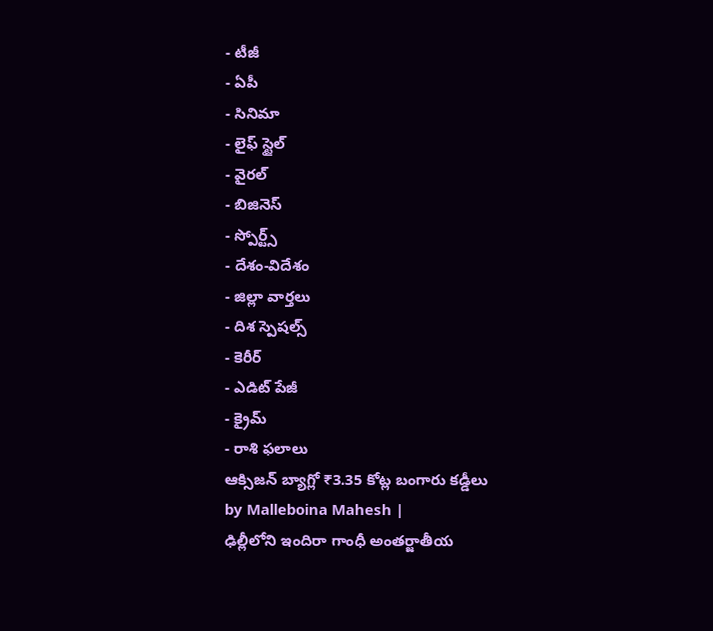- టీజీ
- ఏపీ
- సినిమా
- లైఫ్ స్టైల్
- వైరల్
- బిజినెస్
- స్పోర్ట్స్
- దేశం-విదేశం
- జిల్లా వార్తలు
- దిశ స్పెషల్స్
- కెరీర్
- ఎడిట్ పేజీ
- క్రైమ్
- రాశి ఫలాలు
ఆక్సిజన్ బ్యాగ్లో ₹3.35 కోట్ల బంగారు కడ్డీలు
by Malleboina Mahesh |
ఢిల్లీలోని ఇందిరా గాంధీ అంతర్జాతీయ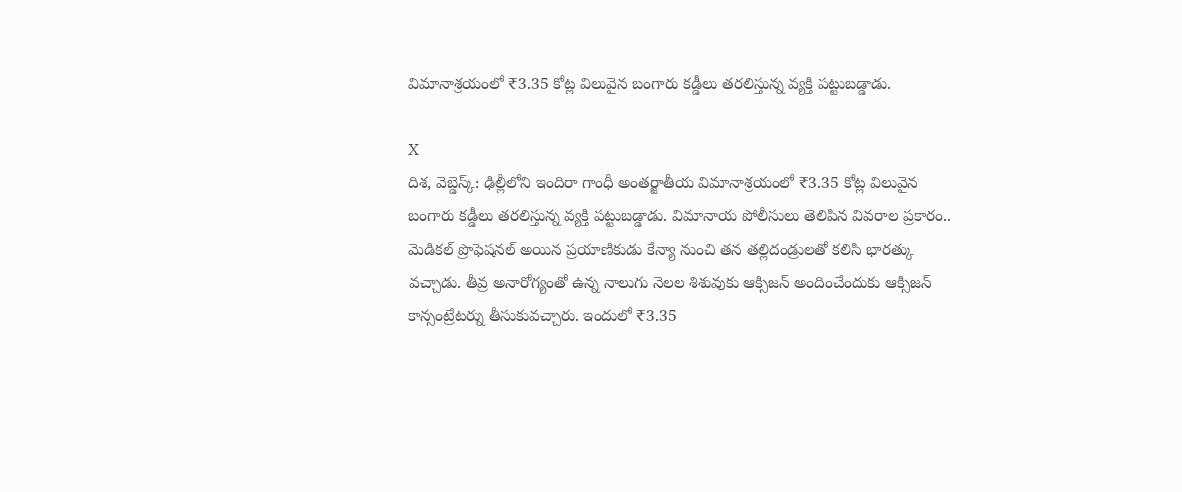విమానాశ్రయంలో ₹3.35 కోట్ల విలువైన బంగారు కడ్డీలు తరలిస్తున్న వ్యక్తి పట్టుబడ్డాడు.

X
దిశ, వెబ్డెస్క్: ఢిల్లీలోని ఇందిరా గాంధీ అంతర్జాతీయ విమానాశ్రయంలో ₹3.35 కోట్ల విలువైన బంగారు కడ్డీలు తరలిస్తున్న వ్యక్తి పట్టుబడ్డాడు. విమానాయ పోలీసులు తెలిపిన వివరాల ప్రకారం.. మెడికల్ ప్రొఫెషనల్ అయిన ప్రయాణికుడు కేన్యా నుంచి తన తల్లిదండ్రులతో కలిసి భారత్కు వచ్చాడు. తీవ్ర అనారోగ్యంతో ఉన్న నాలుగు నెలల శిశువుకు ఆక్సిజన్ అందించేందుకు ఆక్సిజన్ కాన్సంట్రేటర్ను తీసుకువచ్చారు. ఇందులో ₹3.35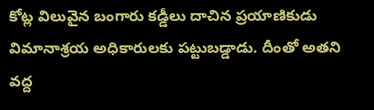కోట్ల విలువైన బంగారు కడ్డీలు దాచిన ప్రయాణికుడు విమానాశ్రయ అధికారులకు పట్టుబడ్డాడు. దీంతో అతని వద్ద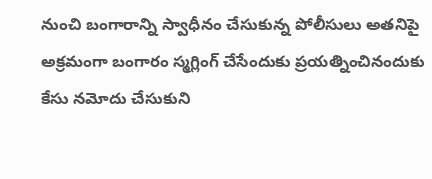నుంచి బంగారాన్ని స్వాధీనం చేసుకున్న పోలీసులు అతనిపై అక్రమంగా బంగారం స్మగ్లింగ్ చేసేందుకు ప్రయత్నించినందుకు కేసు నమోదు చేసుకుని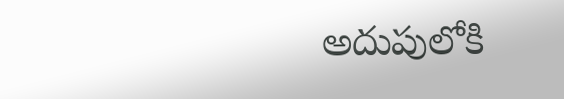అదుపులోకి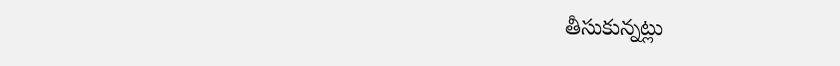తీసుకున్నట్లు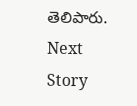తెలిపారు.
Next Story